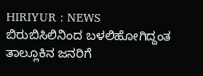HIRIYUR : NEWS ಬಿರುಬಿಸಿಲಿನಿಂದ ಬಳಲಿಹೋಗಿದ್ದಂತ ತಾಲ್ಲೂಕಿನ ಜನರಿಗೆ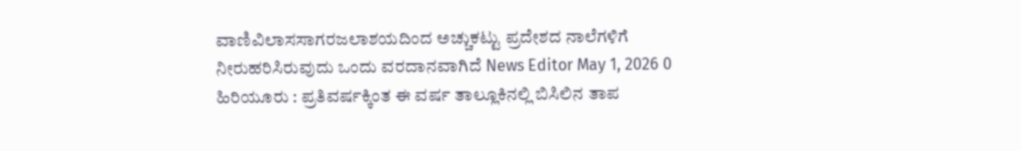ವಾಣಿವಿಲಾಸಸಾಗರಜಲಾಶಯದಿಂದ ಅಚ್ಚುಕಟ್ಟು ಪ್ರದೇಶದ ನಾಲೆಗಳಿಗೆ ನೀರುಹರಿಸಿರುವುದು ಒಂದು ವರದಾನವಾಗಿದೆ News Editor May 1, 2026 0 ಹಿರಿಯೂರು : ಪ್ರತಿವರ್ಷಕ್ಕಿಂತ ಈ ವರ್ಷ ತಾಲ್ಲೂಕಿನಲ್ಲಿ ಬಿಸಿಲಿನ ತಾಪ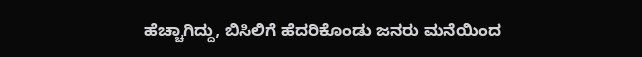ಹೆಚ್ಚಾಗಿದ್ದು, ಬಿಸಿಲಿಗೆ ಹೆದರಿಕೊಂಡು ಜನರು ಮನೆಯಿಂದ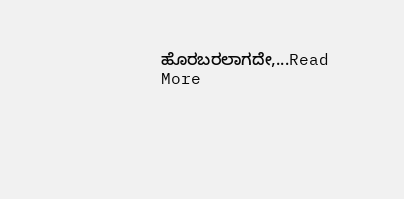ಹೊರಬರಲಾಗದೇ,...Read More